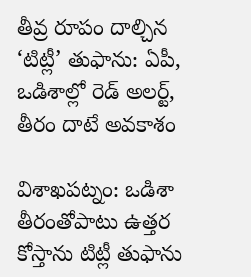తీవ్ర రూపం దాల్చిన ‘టిట్లీ’ తుఫాను: ఏపీ, ఒడిశాల్లో రెడ్ అలర్ట్, తీరం దాటే అవకాశం

విశాఖపట్నం: ఒడిశా తీరంతోపాటు ఉత్తర కోస్తాను టిట్లీ తుఫాను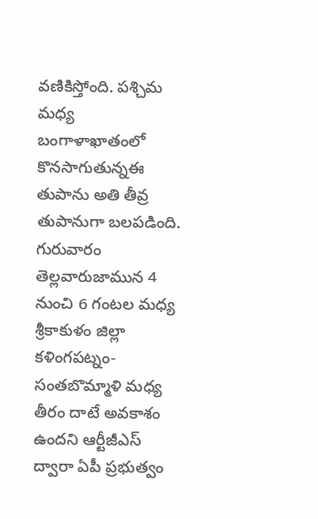వణికిస్తోంది. పశ్చిమ మధ్య బంగాళాఖాతంలో కొనసాగుతున్నఈ తుపాను అతి తీవ్ర తుపానుగా బలపడింది. గురువారం తెల్లవారుజామున 4 నుంచి 6 గంట‌ల మ‌ధ్య శ్రీకాకుళం జిల్లా క‌ళింగ‌ప‌ట్నం-సంతబొమ్మాళి మ‌ధ్య తీరం దాటే అవ‌కాశం ఉందని ఆర్టీజీఎస్‌ ద్వారా ఏపీ ప్రభుత్వం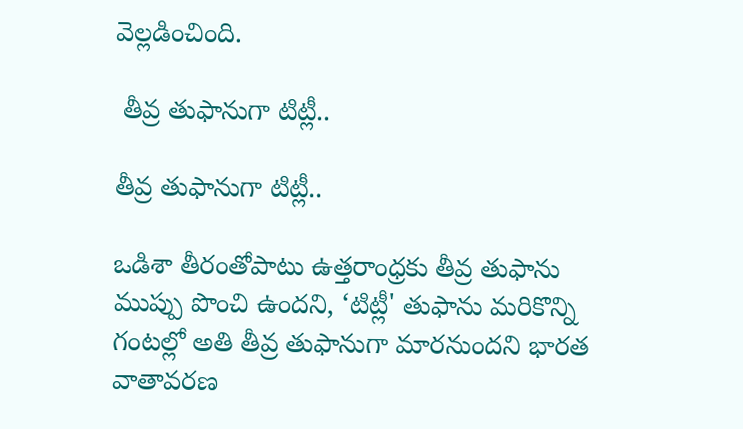వెల్లడించింది.

 తీవ్ర తుఫానుగా టిట్లీ..

తీవ్ర తుఫానుగా టిట్లీ..

ఒడిశా తీరంతోపాటు ఉత్తరాంధ్రకు తీవ్ర తుఫాను ముప్పు పొంచి ఉందని, ‘టిట్లీ' తుఫాను మరికొన్ని గంటల్లో అతి తీవ్ర తుఫానుగా మారనుందని భారత వాతావరణ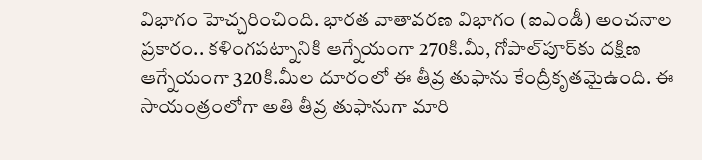విభాగం హెచ్చరించింది. భారత వాతావరణ విభాగం (ఐఎండీ) అంచనాల ప్రకారం.. కళింగపట్నానికి ఆగ్నేయంగా 270కి.మీ, గోపాల్‌పూర్‌కు దక్షిణ ఆగ్నేయంగా 320కి.మీల దూరంలో ఈ తీవ్ర తుఫాను కేంద్రీకృతమైఉంది. ఈ సాయంత్రంలోగా అతి తీవ్ర తుఫానుగా మారి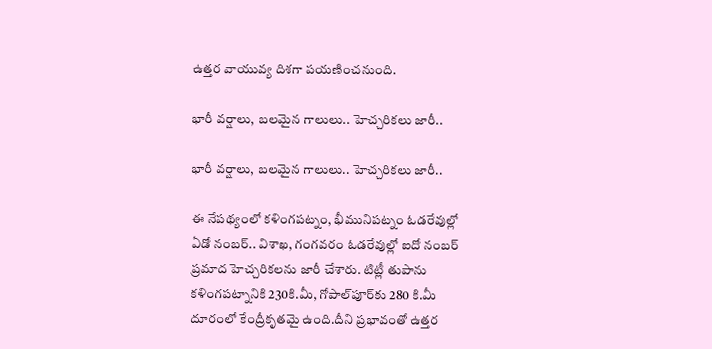ఉత్తర వాయువ్య దిశగా పయణించనుంది.

భారీ వర్షాలు, బలమైన గాలులు.. హెచ్చరికలు జారీ..

భారీ వర్షాలు, బలమైన గాలులు.. హెచ్చరికలు జారీ..

ఈ నేపథ్యంలో కళింగపట్నం, భీమునిపట్నం ఓడరేవుల్లో ఏడో నంబర్‌.. విశాఖ, గంగవరం ఓడరేవుల్లో ఐదో నంబర్‌ ప్రమాద హెచ్చరికలను జారీ చేశారు. టిట్లీ తుపాను కళింగపట్నానికి 230కి.మీ, గోపాల్‌పూర్‌కు 280 కి.మీ దూరంలో కేంద్రీకృతమై ఉంది.దీని ప్రభావంతో ఉత్తర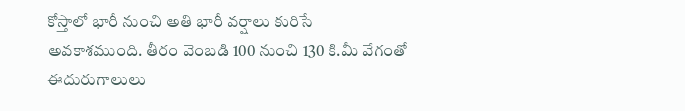కోస్తాలో భారీ నుంచి అతి భారీ వర్షాలు కురిసే అవకాశముంది. తీరం వెంబడి 100 నుంచి 130 కి.మీ వేగంతో ఈదురుగాలులు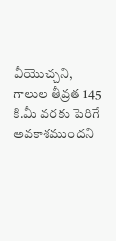వీయొచ్చని, గాలుల తీవ్రత 145 కి.మీ వరకు పెరిగే అవకాశముందని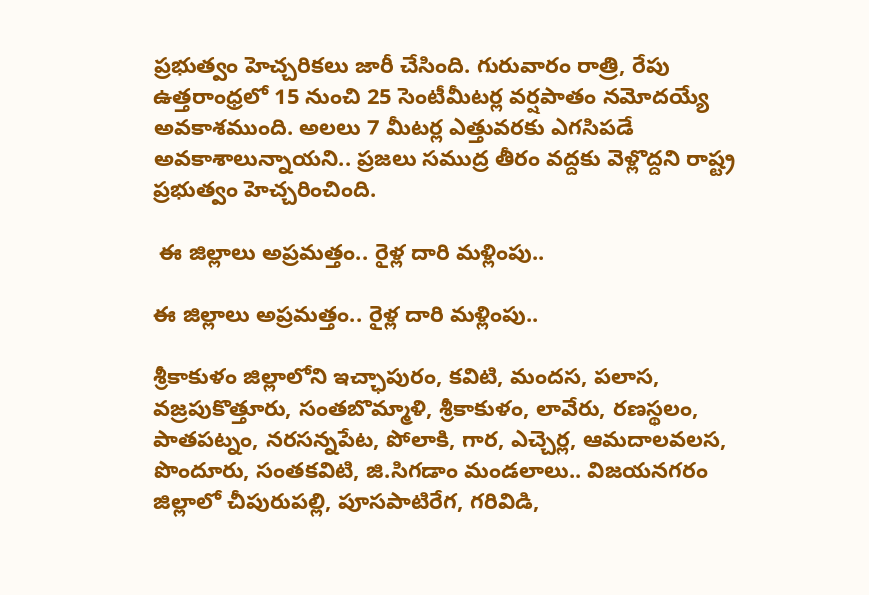ప్రభుత్వం హెచ్చరికలు జారీ చేసింది. గురువారం రాత్రి, రేపు ఉత్తరాంధ్రలో 15 నుంచి 25 సెంటీమీట‌ర్ల వర్షపాతం నమోదయ్యే అవకాశముంది. అల‌లు 7 మీటర్ల ఎత్తువ‌ర‌కు ఎగ‌సిప‌డే అవ‌కాశాలున్నాయని.. ప్రజ‌లు స‌ముద్ర తీరం వ‌ద్దకు వెళ్లొద్దని రాష్ట్ర ప్రభుత్వం హెచ్చరించింది.

 ఈ జిల్లాలు అప్రమత్తం.. రైళ్ల దారి మళ్లింపు..

ఈ జిల్లాలు అప్రమత్తం.. రైళ్ల దారి మళ్లింపు..

శ్రీకాకుళం జిల్లాలోని ఇచ్ఛాపురం, క‌విటి, మంద‌స‌, ప‌లాస‌, వ‌జ్రపుకొత్తూరు, సంత‌బొమ్మాళి, శ్రీకాకుళం, లావేరు, ర‌ణ‌స్థలం, పాత‌ప‌ట్నం, న‌ర‌స‌న్నపేట‌, పోలాకి, గార‌, ఎచ్చెర్ల‌, ఆమదాల‌వ‌ల‌స‌, పొందూరు, సంత‌క‌విటి, జి.సిగడాం మండలాలు.. విజ‌య‌న‌గ‌రం జిల్లాలో చీపురుప‌ల్లి, పూస‌పాటిరేగ‌, గ‌రివిడి,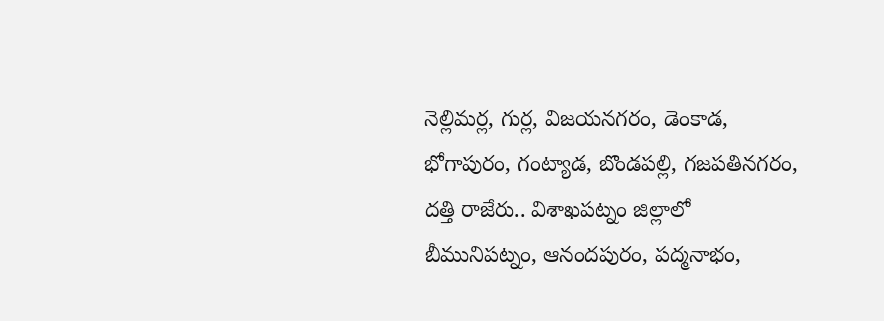నెల్లిమ‌ర్ల‌, గుర్ల, విజ‌యన‌గ‌రం, డెంకాడ‌, భోగాపురం, గంట్యాడ‌, బొండ‌ప‌ల్లి, గ‌జ‌ప‌తిన‌గ‌రం, ద‌త్తి రాజేరు.. విశాఖ‌ప‌ట్నం జిల్లాలో బీమునిప‌ట్నం, ఆనంద‌పురం, ప‌ద్మనాభం,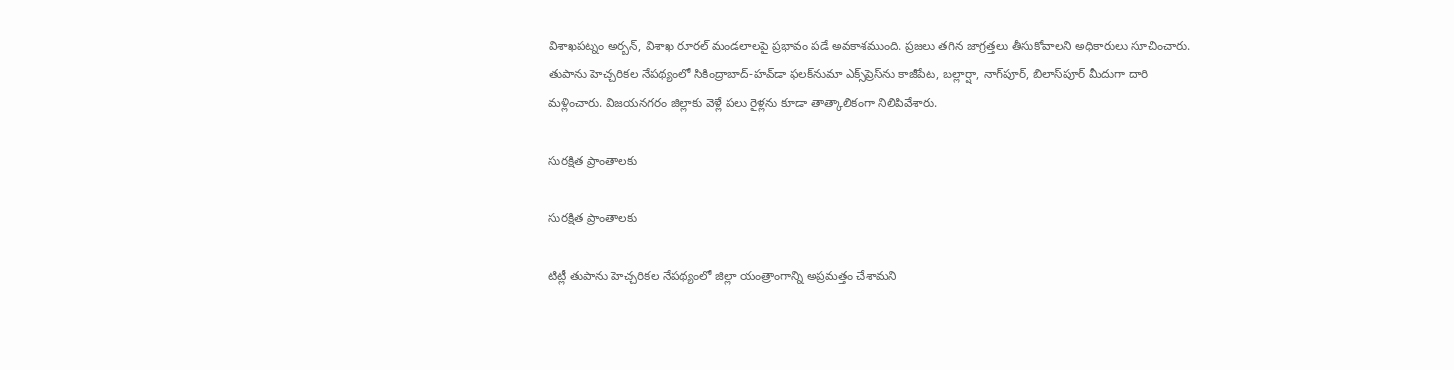విశాఖ‌ప‌ట్నం అర్బన్‌, విశాఖ రూర‌ల్‌ మండలాలపై ప్రభావం పడే అవకాశముంది. ప్రజలు తగిన జాగ్రత్తలు తీసుకోవాలని అధికారులు సూచించారు. తుపాను హెచ్చరికల నేపథ్యంలో సికింద్రాబాద్‌-హవ్‌డా ఫలక్‌నుమా ఎక్స్‌ప్రెస్‌ను కాజీపేట, బల్లార్షా, నాగ్‌పూర్‌, బిలాస్‌పూర్‌ మీదుగా దారి మళ్లించారు. విజయనగరం జిల్లాకు వెళ్లే పలు రైళ్లను కూడా తాత్కాలికంగా నిలిపివేశారు.

సురక్షిత ప్రాంతాలకు

సురక్షిత ప్రాంతాలకు

టిట్లీ తుపాను హెచ్చరికల నేపథ్యంలో జిల్లా యంత్రాంగాన్ని అప్రమత్తం చేశామని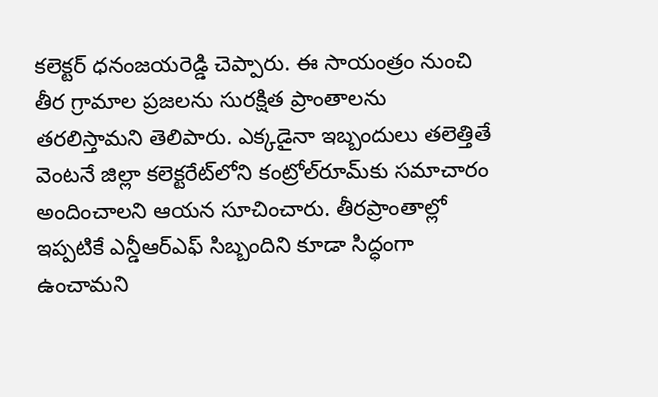కలెక్టర్ ధనంజయరెడ్డి చెప్పారు. ఈ సాయంత్రం నుంచి తీర గ్రామాల ప్రజలను సురక్షిత ప్రాంతాలను తరలిస్తామని తెలిపారు. ఎక్కడైనా ఇబ్బందులు తలెత్తితే వెంటనే జిల్లా కలెక్టరేట్‌లోని కంట్రోల్‌రూమ్‌కు సమాచారం అందించాలని ఆయన సూచించారు. తీరప్రాంతాల్లో ఇప్పటికే ఎన్డీఆర్‌ఎఫ్‌ సిబ్బందిని కూడా సిద్ధంగా ఉంచామని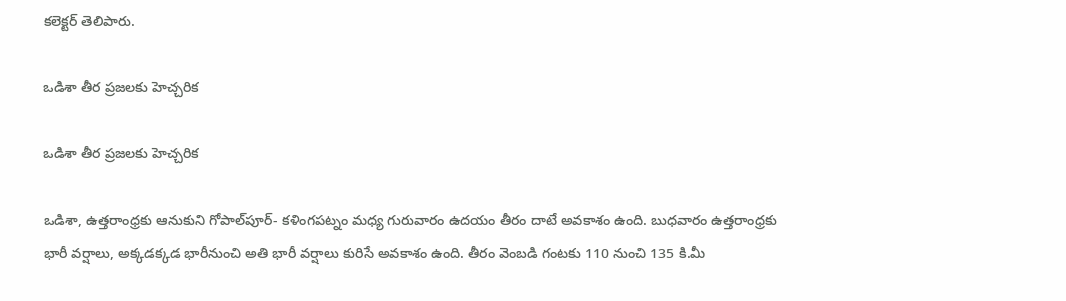కలెక్టర్‌ తెలిపారు.

ఒడిశా తీర ప్రజలకు హెచ్చరిక

ఒడిశా తీర ప్రజలకు హెచ్చరిక

ఒడిశా, ఉత్తరాంధ్రకు ఆనుకుని గోపాల్‌పూర్‌- కళింగపట్నం మధ్య గురువారం ఉదయం తీరం దాటే అవకాశం ఉంది. బుధవారం ఉత్తరాంధ్రకు భారీ వర్షాలు, అక్కడక్కడ భారీనుంచి అతి భారీ వర్షాలు కురిసే అవకాశం ఉంది. తీరం వెంబడి గంటకు 110 నుంచి 135 కి.మీ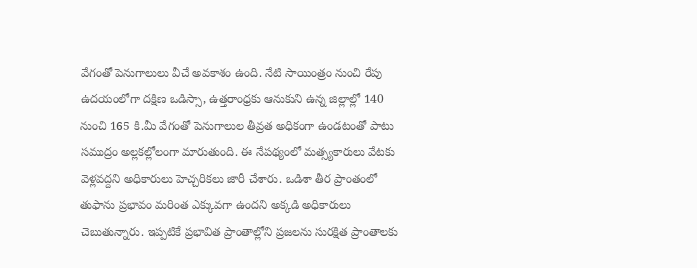వేగంతో పెనుగాలులు వీచే అవకాశం ఉంది. నేటి సాయింత్రం నుంచి రేపు ఉదయంలోగా దక్షిణ ఒడిస్సా, ఉత్తరాంధ్రకు ఆనుకుని ఉన్న జిల్లాల్లో 140 నుంచి 165 కి.మీ వేగంతో పెనుగాలుల తీవ్రత అధికంగా ఉండటంతో పాటు సముద్రం అల్లకల్లోలంగా మారుతుంది. ఈ నేపథ్యంలో మత్స్యకారులు వేటకు వెళ్లవద్దని అధికారులు హెచ్చరికలు జారీ చేశారు. ఒడిశా తీర ప్రాంతంలో తుఫాను ప్రభావం మరింత ఎక్కువగా ఉందని అక్కడి అధికారులు చెబుతున్నారు. ఇప్పటికే ప్రభావిత ప్రాంతాల్లోని ప్రజలను సురక్షిత ప్రాంతాలకు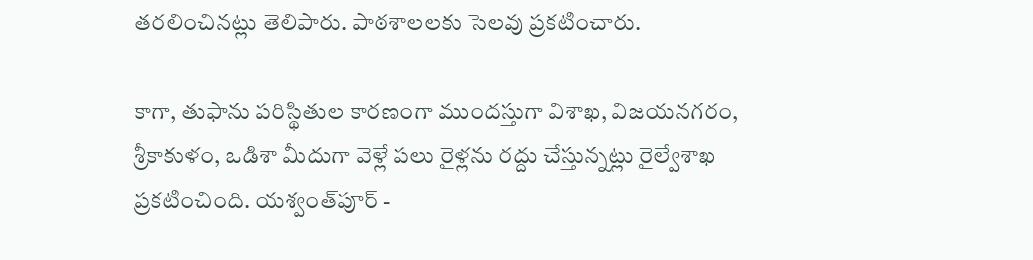తరలించినట్లు తెలిపారు. పాఠశాలలకు సెలవు ప్రకటించారు.

కాగా, తుఫాను ప‌రిస్థితుల కార‌ణంగా ముంద‌స్తుగా విశాఖ‌, విజ‌య‌న‌గ‌రం, శ్రీ‌కాకుళం, ఒడిశా మీదుగా వెళ్లే ప‌లు రైళ్ల‌ను ర‌ద్దు చేస్తున్న‌ట్లు రైల్వేశాఖ ప్ర‌క‌టించింది. య‌శ్వంత్‌పూర్ -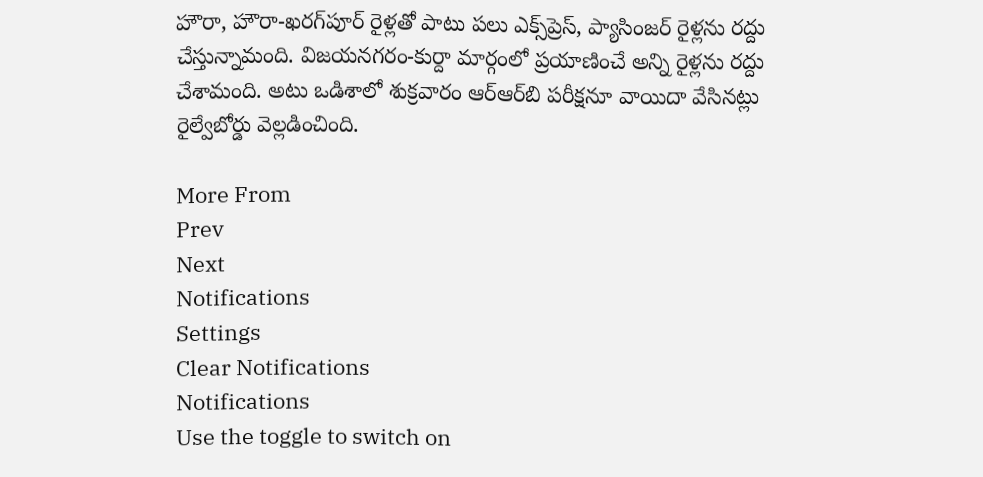హౌరా, హౌరా-ఖ‌ర‌గ్‌పూర్ రైళ్ల‌తో పాటు ప‌లు ఎక్స్‌ప్రెస్, ప్యాసింజ‌ర్ రైళ్ల‌ను ర‌ద్దు చేస్తున్నామంది. విజ‌య‌న‌గ‌రం-కుర్దా మార్గంలో ప్ర‌యాణించే అన్ని రైళ్ల‌ను ర‌ద్దు చేశామంది. అటు ఒడిశాలో శుక్రవారం ఆర్‌ఆర్‌బి ప‌రీక్ష‌నూ వాయిదా వేసిన‌ట్లు రైల్వేబోర్డు వెల్ల‌డించింది.

More From
Prev
Next
Notifications
Settings
Clear Notifications
Notifications
Use the toggle to switch on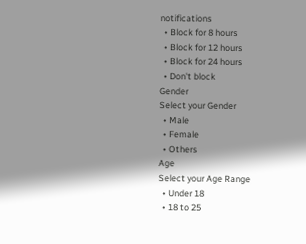notifications
  • Block for 8 hours
  • Block for 12 hours
  • Block for 24 hours
  • Don't block
Gender
Select your Gender
  • Male
  • Female
  • Others
Age
Select your Age Range
  • Under 18
  • 18 to 25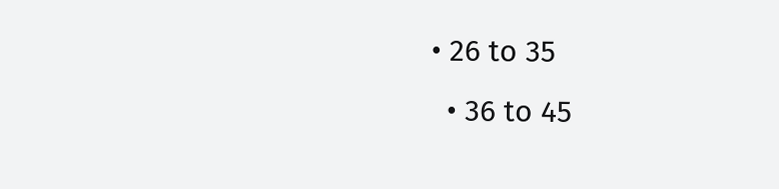• 26 to 35
  • 36 to 45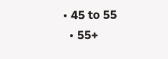• 45 to 55
  • 55+